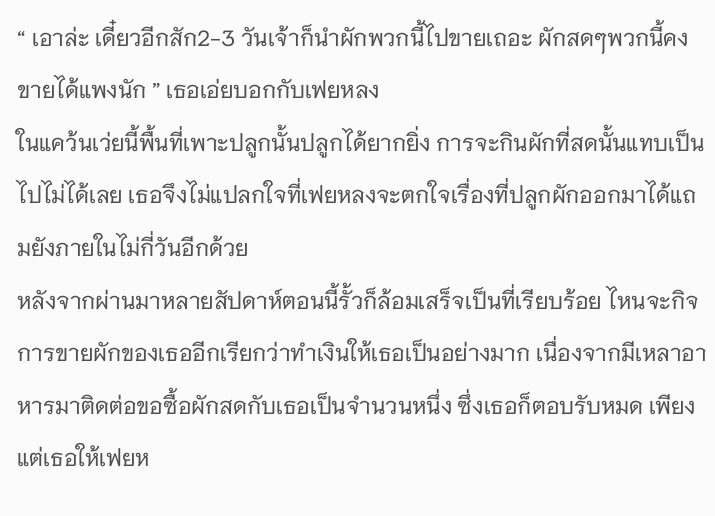“ เอาล่ะ เดี๋ยวอีกสัก2-3 วันเจ้าก็นำผักพวกนี้ไปขายเถอะ ผักสดๆพวกนี้คงขายได้แพงนัก ” เธอเอ่ยบอกกับเฟยหลง
ในแคว้นเว่ยนี้พื้นที่เพาะปลูกนั้นปลูกได้ยากยิ่ง การจะกินผักที่สดนั้นแทบเป็นไปไม่ได้เลย เธอจึงไม่แปลกใจที่เฟยหลงจะตกใจเรื่องที่ปลูกผักออกมาได้แถมยังภายในไม่กี่วันอีกด้วย
หลังจากผ่านมาหลายสัปดาห์ตอนนี้รั้วก็ล้อมเสร็จเป็นที่เรียบร้อย ไหนจะกิจการขายผักของเธออีกเรียกว่าทำเงินให้เธอเป็นอย่างมาก เนื่องจากมีเหลาอาหารมาติดต่อขอซื้อผักสดกับเธอเป็นจำนวนหนึ่ง ซึ่งเธอก็ตอบรับหมด เพียงแต่เธอให้เฟยห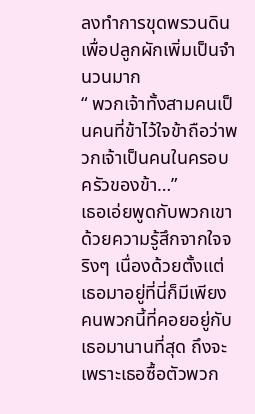ลงทำการขุดพรวนดินเพื่อปลูกผักเพิ่มเป็นจำนวนมาก
“ พวกเจ้าทั้งสามคนเป็นคนที่ข้าไว้ใจข้าถือว่าพวกเจ้าเป็นคนในครอบครัวของข้า…”
เธอเอ่ยพูดกับพวกเขาด้วยความรู้สึกจากใจจริงๆ เนื่องด้วยตั้งแต่เธอมาอยู่ที่นี่ก็มีเพียงคนพวกนี้ที่คอยอยู่กับเธอมานานที่สุด ถึงจะเพราะเธอซื้อตัวพวก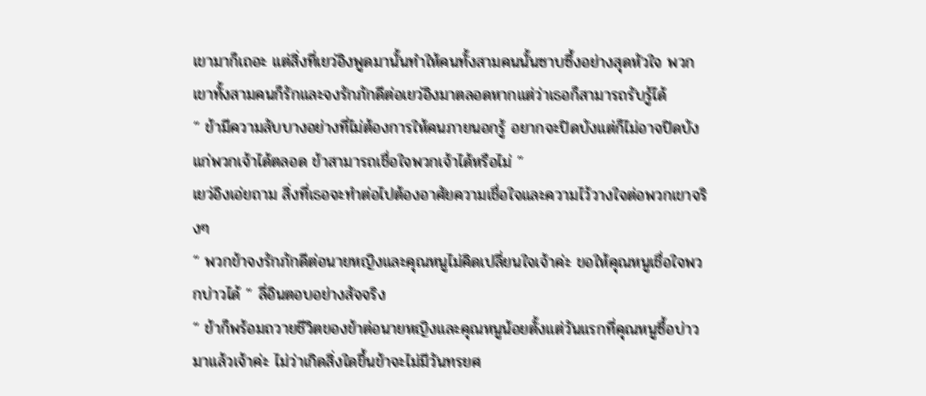เขามาก็เถอะ แต่สิ่งที่เยว่อิงพูดมานั้นทำให้คนทั้งสามคนนั้นซาบซึ้งอย่างสุดหัวใจ พวกเขาทั้งสามคนก็รักและจงรักภักดีต่อเยว่อิงมาตลอดหากแต่ว่าเธอก็สามารถรับรู้ได้
“ ข้ามีความลับบางอย่างที่ไม่ต้องการให้คนภายนอกรู้ อยากจะปิดบังแต่ก็ไม่อาจปิดบังแก่พวกเจ้าได้ตลอด ข้าสามารถเชื่อใจพวกเจ้าได้หรือไม่ ”
เยว่อิงเอ่ยถาม สิ่งที่เธอจะทำต่อไปต้องอาศัยความเชื่อใจและความไว้วางใจต่อพวกเขาจริงๆ
“ พวกข้าจงรักภักดีต่อนายหญิงและคุณหนูไม่คิดเปลี่ยนใจเจ้าค่ะ ขอให้คุณหนูเชื่อใจพวกบ่าวได้ ” ลี่อินตอบอย่างสัจจริง
“ ข้าก็พร้อมถวายชีวิตของข้าต่อนายหญิงและคุณหนูน้อยตั้งแต่วันแรกที่คุณหนูซื้อบ่าวมาแล้วเจ้าค่ะ ไม่ว่าเกิดสิ่งใดขึ้นข้าจะไม่มีวันทรยศ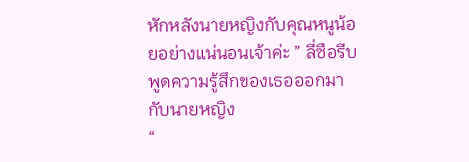หักหลังนายหญิงกับคุณหนูน้อยอย่างแน่นอนเจ้าค่ะ ” ลี่ซือรีบพูดความรู้สึกของเธอออกมากับนายหญิง
“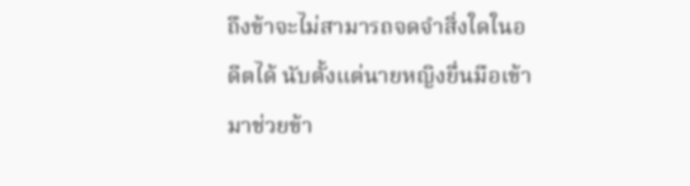ถึงข้าจะไม่สามารถจดจำสิ่งใดในอดีตได้ นับตั้งแต่นายหญิงยื่นมือเข้ามาช่วยข้า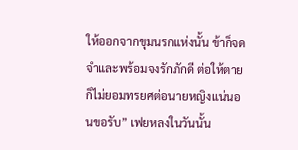ให้ออกจากขุมนรกแห่งนั้น ข้าก็จดจำและพร้อมจงรักภักดี ต่อให้ตายก็ไม่ยอมทรยศต่อนายหญิงแน่นอนขอรับ” เฟยหลงในวันนั้น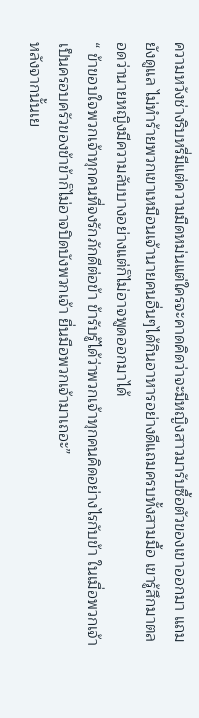ความหวังช่างริบหรี่มีแต่ความมืดหม่นแต่ใครจะคาดคิดว่าจะมีหญิงสาวมารับซื้อตัวของเขาออกมา แถมยังดูแล ไม่ทำร้ายพวกเขาเหมือนเจ้านายคนอื่นๆได้กินอาหารอย่างดีแถมครบทั้งสามมื้อ เขารู้สึกมาตลอดว่านายหญิงมีความลับบางอย่างแต่ก็ไม่อาจพูดออกมาได้
“ ข้าขอบใจพวกเจ้าทุกคนที่จงรักภักดีต่อข้า ข้ารับรู้ได้ว่าพวกเจ้าทุกคนคิดอย่างไรกับข้า ในเมื่อพวกเจ้าเป็นครอบครัวของข้าข้าก็ไม่อาจปิดบังพวกเจ้า ยื่นมือพวกเจ้ามาเถอะ”
หลังจากนั้นเย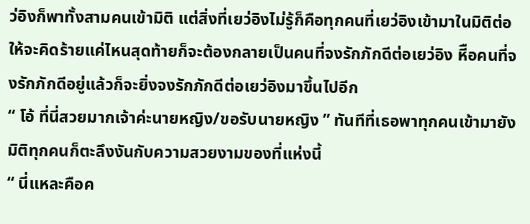ว่อิงก็พาทั้งสามคนเข้ามิติ แต่สิ่งที่เยว่อิงไม่รู้ก็คือทุกคนที่เยว่อิงเข้ามาในมิติต่อให้จะคิดร้ายแค่ไหนสุดท้ายก็จะต้องกลายเป็นคนที่จงรักภักดีต่อเยว่อิง หีือคนที่จงรักภักดีอยู่แล้วก็จะยิ่งจงรักภักดีต่อเยว่อิงมาขึ้นไปอีก
“ โอ้ ที่นี่สวยมากเจ้าค่ะนายหญิง/ขอรับนายหญิง ” ทันทีที่เธอพาทุกคนเข้ามายังมิติทุกคนก็ตะลึงงันกับความสวยงามของที่แห่งนี้
“ นี่แหละคือค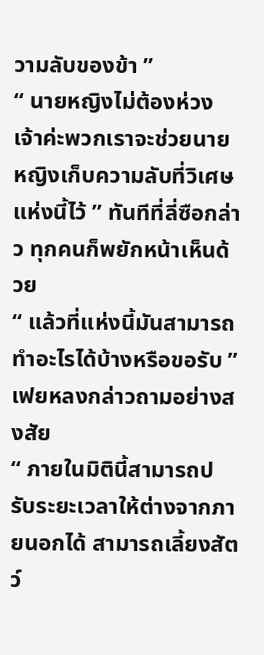วามลับของข้า ”
“ นายหญิงไม่ต้องห่วงเจ้าค่ะพวกเราจะช่วยนายหญิงเก็บความลับที่วิเศษแห่งนี้ไว้ ” ทันทีที่ลี่ซือกล่าว ทุกคนก็พยักหน้าเห็นด้วย
“ แล้วที่แห่งนี้มันสามารถทำอะไรได้บ้างหรือขอรับ ” เฟยหลงกล่าวถามอย่างสงสัย
“ ภายในมิตินี้สามารถปรับระยะเวลาให้ต่างจากภายนอกได้ สามารถเลี้ยงสัตว์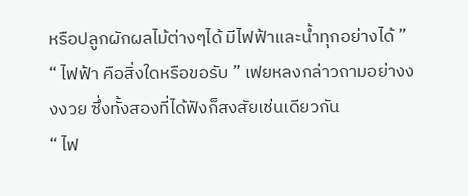หรือปลูกผักผลไม้ต่างๆได้ มีไฟฟ้าและน้ำทุกอย่างได้ ”
“ ไฟฟ้า คือสิ่งใดหรือขอรับ ” เฟยหลงกล่าวถามอย่างงงงวย ซึ่งทั้งสองที่ได้ฟังก็สงสัยเช่นเดียวกัน
“ ไฟ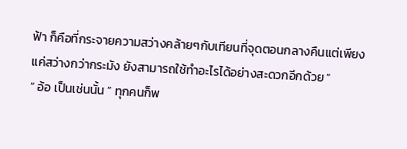ฟ้า ก็คือที่กระจายความสว่างคล้ายๆกับเทียนที่จุดตอนกลางคืนแต่เพียงแค่สว่างกว่ากระมัง ยังสามารถใช้ทำอะไรได้อย่างสะดวกอีกด้วย ”
“ อ้อ เป็นเช่นนั้น ” ทุกคนก็พ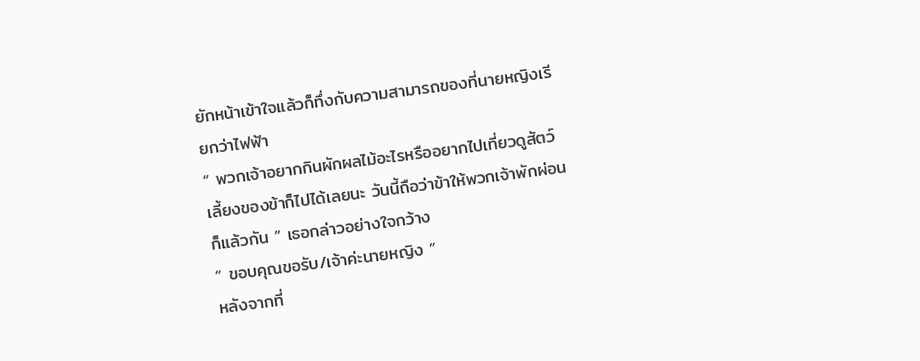ยักหน้าเข้าใจแล้วก็ทึ่งกับความสามารถของที่นายหญิงเรียกว่าไฟฟ้า
“ พวกเจ้าอยากกินผักผลไม้อะไรหรืออยากไปเที่ยวดูสัตว์เลี้ยงของข้าก็ไปได้เลยนะ วันนี้ถือว่าข้าให้พวกเจ้าพักผ่อนก็แล้วกัน ” เธอกล่าวอย่างใจกว้าง
“ ขอบคุณขอรับ/เจ้าค่ะนายหญิง ”
หลังจากที่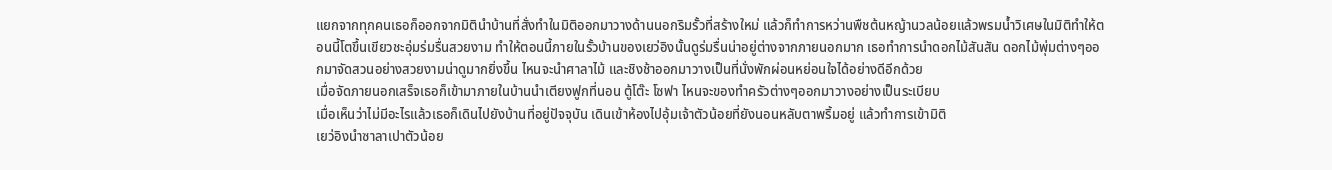แยกจากทุกคนเธอก็ออกจากมิตินำบ้านที่สั่งทำในมิติออกมาวางด้านนอกริมรั้วที่สร้างใหม่ แล้วก็ทำการหว่านพืชต้นหญ้านวลน้อยแล้วพรมน้ำวิเศษในมิติทำให้ตอนนี้โตขึ้นเขียวชะอุ่มร่มรื่นสวยงาม ทำให้ตอนนี้ภายในรั้วบ้านของเยว่อิงนั้นดูร่มรื่นน่าอยู่ต่างจากภายนอกมาก เธอทำการนำดอกไม้สันสัน ดอกไม้พุ่มต่างๆออกมาจัดสวนอย่างสวยงามน่าดูมากยิ่งขึ้น ไหนจะนำศาลาไม้ และชิงช้าออกมาวางเป็นที่นั่งพักผ่อนหย่อนใจได้อย่างดีอีกด้วย
เมื่อจัดภายนอกเสร็จเธอก็เข้ามาภายในบ้านนำเตียงฟูกที่นอน ตู้โต๊ะ โซฟา ไหนจะของทำครัวต่างๆออกมาวางอย่างเป็นระเบียบ
เมื่อเห็นว่าไม่มีอะไรแล้วเธอก็เดินไปยังบ้านที่อยู่ปัจจุบัน เดินเข้าห้องไปอุ้มเจ้าตัวน้อยที่ยังนอนหลับตาพริ้มอยู่ แล้วทำการเข้ามิติ
เยว่อิงนำซาลาเปาตัวน้อย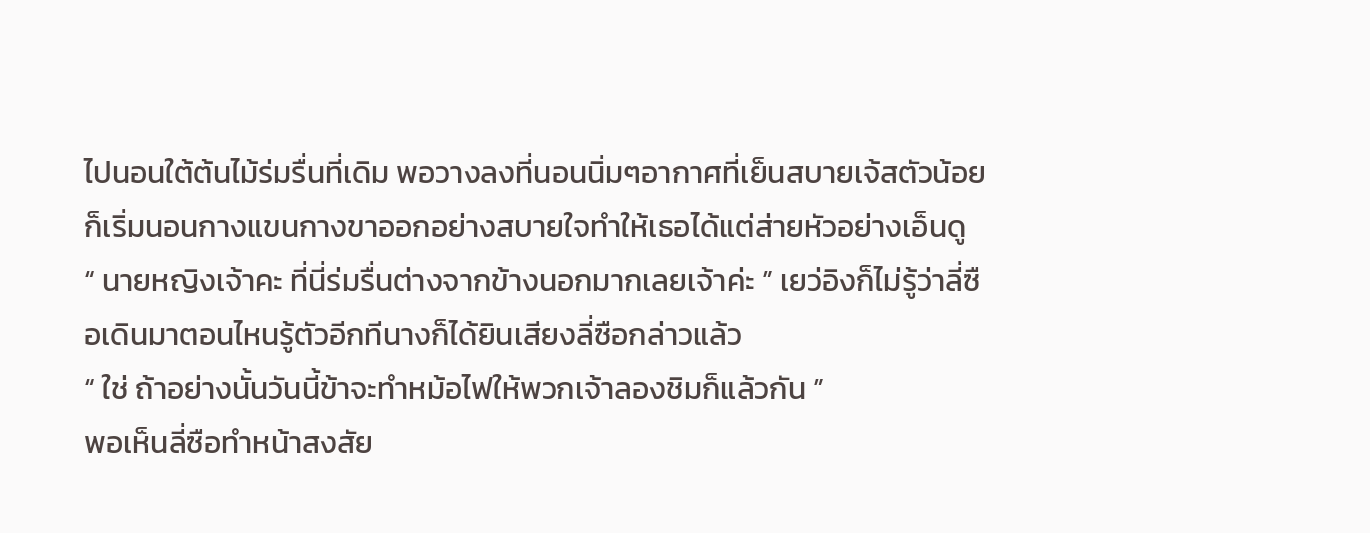ไปนอนใต้ต้นไม้ร่มรื่นที่เดิม พอวางลงที่นอนนิ่มๆอากาศที่เย็นสบายเจ้สตัวน้อยก็เริ่มนอนกางแขนกางขาออกอย่างสบายใจทำให้เธอได้แต่ส่ายหัวอย่างเอ็นดู
“ นายหญิงเจ้าคะ ที่นี่ร่มรื่นต่างจากข้างนอกมากเลยเจ้าค่ะ ” เยว่อิงก็ไม่รู้ว่าลี่ซือเดินมาตอนไหนรู้ตัวอีกทีนางก็ได้ยินเสียงลี่ซือกล่าวแล้ว
“ ใช่ ถ้าอย่างนั้นวันนี้ข้าจะทำหม้อไฟให้พวกเจ้าลองชิมก็แล้วกัน ”
พอเห็นลี่ซือทำหน้าสงสัย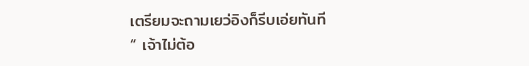เตรียมจะถามเยว่อิงก็รีบเอ่ยทันที
“ เจ้าไม่ต้อ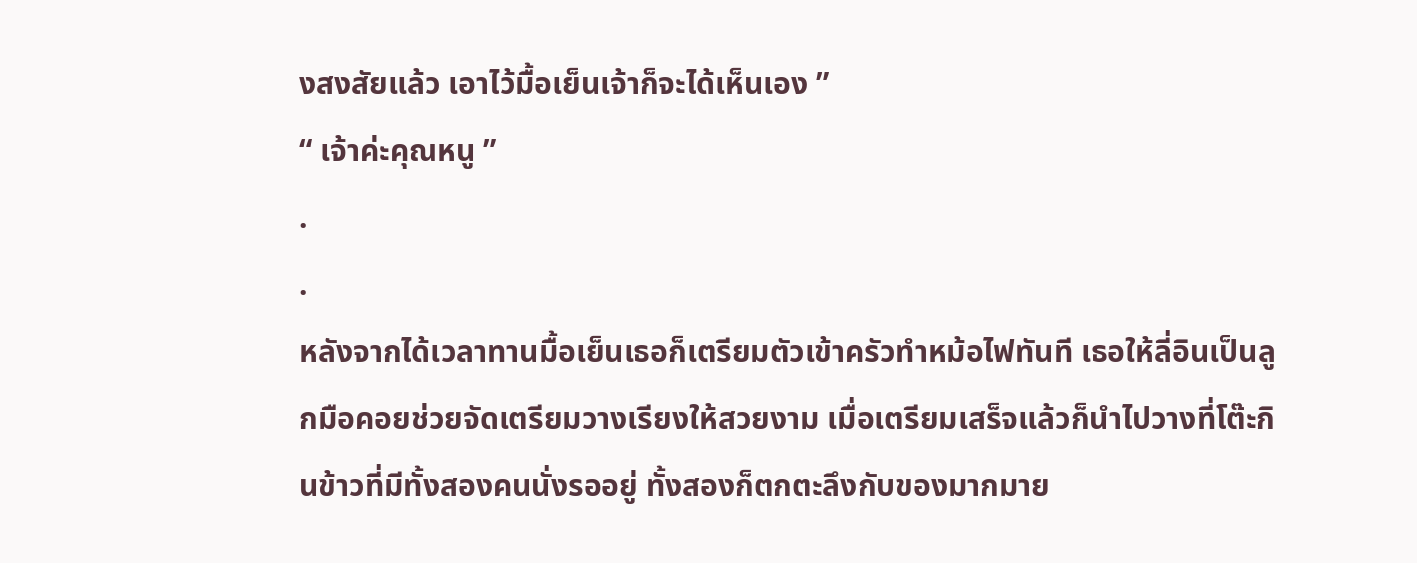งสงสัยแล้ว เอาไว้มื้อเย็นเจ้าก็จะได้เห็นเอง ”
“ เจ้าค่ะคุณหนู ”
.
.
หลังจากได้เวลาทานมื้อเย็นเธอก็เตรียมตัวเข้าครัวทำหม้อไฟทันที เธอให้ลี่อินเป็นลูกมือคอยช่วยจัดเตรียมวางเรียงให้สวยงาม เมื่อเตรียมเสร็จแล้วก็นำไปวางที่โต๊ะกินข้าวที่มีทั้งสองคนนั่งรออยู่ ทั้งสองก็ตกตะลึงกับของมากมาย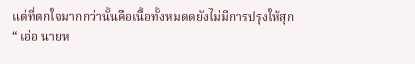แต่ที่ตกใจมากกว่านั้นคือเนื้อทั้งหมดดยังไม่มีการปรุงให้สุก
“ เอ่อ นายห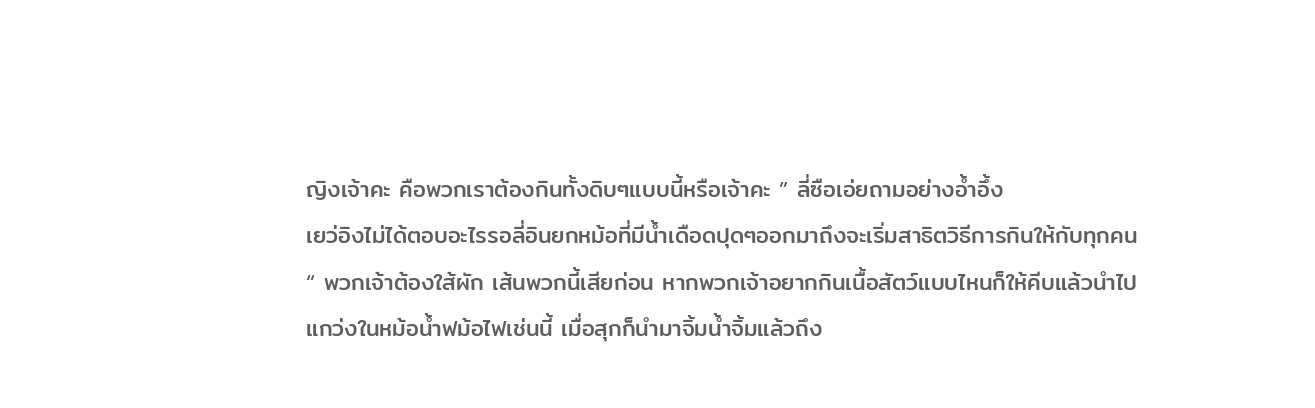ญิงเจ้าคะ คือพวกเราต้องกินทั้งดิบๆแบบนี้หรือเจ้าคะ ” ลี่ซือเอ่ยถามอย่างอ้ำอึ้ง
เยว่อิงไม่ได้ตอบอะไรรอลี่อินยกหม้อที่มีน้ำเดือดปุดๆออกมาถึงจะเริ่มสาธิตวิธีการกินให้กับทุกคน
“ พวกเจ้าต้องใส้ผัก เส้นพวกนี้เสียก่อน หากพวกเจ้าอยากกินเนื้อสัตว์แบบไหนก็ให้คีบแล้วนำไปแกว่งในหม้อน้ำฟม้อไฟเช่นนี้ เมื่อสุกก็นำมาจิ้มน้ำจิ้มแล้วถึง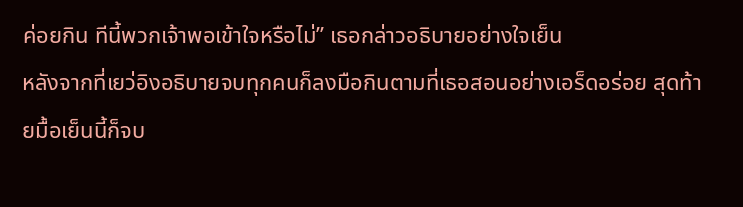ค่อยกิน ทีนี้พวกเจ้าพอเข้าใจหรือไม่” เธอกล่าวอธิบายอย่างใจเย็น
หลังจากที่เยว่อิงอธิบายจบทุกคนก็ลงมือกินตามที่เธอสอนอย่างเอร็ดอร่อย สุดท้ายมื้อเย็นนี้ก็จบ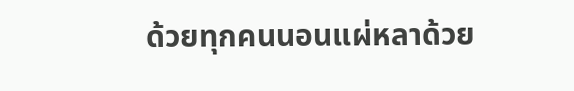ด้วยทุกคนนอนแผ่หลาด้วย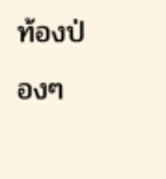ท้องป่องๆ